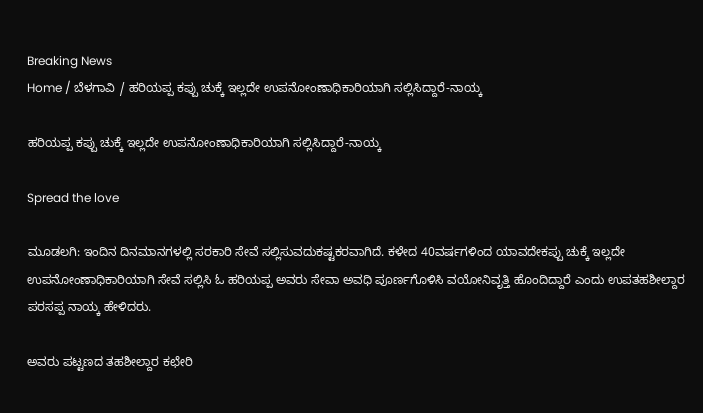Breaking News
Home / ಬೆಳಗಾವಿ / ಹರಿಯಪ್ಪ ಕಪ್ಪು ಚುಕ್ಕೆ ಇಲ್ಲದೇ ಉಪನೋಂಣಾಧಿಕಾರಿಯಾಗಿ ಸಲ್ಲಿಸಿದ್ದಾರೆ-ನಾಯ್ಕ

ಹರಿಯಪ್ಪ ಕಪ್ಪು ಚುಕ್ಕೆ ಇಲ್ಲದೇ ಉಪನೋಂಣಾಧಿಕಾರಿಯಾಗಿ ಸಲ್ಲಿಸಿದ್ದಾರೆ-ನಾಯ್ಕ

Spread the love

ಮೂಡಲಗಿ: ಇಂದಿನ ದಿನಮಾನಗಳಲ್ಲಿ ಸರಕಾರಿ ಸೇವೆ ಸಲ್ಲಿಸುವದುಕಷ್ಟಕರವಾಗಿದೆ. ಕಳೇದ 40ವರ್ಷಗಳಿಂದ ಯಾವದೇಕಪ್ಪು ಚುಕ್ಕೆ ಇಲ್ಲದೇ ಉಪನೋಂಣಾಧಿಕಾರಿಯಾಗಿ ಸೇವೆ ಸಲ್ಲಿಸಿ ಓ ಹರಿಯಪ್ಪ ಅವರು ಸೇವಾ ಅವಧಿ ಪೂರ್ಣಗೊಳಿಸಿ ವಯೋನಿವೃತ್ತಿ ಹೊಂದಿದ್ದಾರೆ ಎಂದು ಉಪತಹಶೀಲ್ದಾರ ಪರಸಪ್ಪ ನಾಯ್ಕ ಹೇಳಿದರು.

ಅವರು ಪಟ್ಟಣದ ತಹಶೀಲ್ದಾರ ಕಛೇರಿ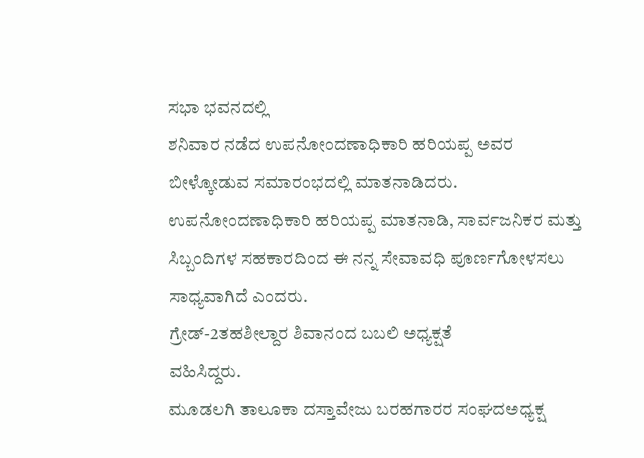ಸಭಾ ಭವನದಲ್ಲಿ
ಶನಿವಾರ ನಡೆದ ಉಪನೋಂದಣಾಧಿಕಾರಿ ಹರಿಯಪ್ಪ ಅವರ ಬೀಳ್ಕೋಡುವ ಸಮಾರಂಭದಲ್ಲಿ ಮಾತನಾಡಿದರು.
ಉಪನೋಂದಣಾಧಿಕಾರಿ ಹರಿಯಪ್ಪ ಮಾತನಾಡಿ, ಸಾರ್ವಜನಿಕರ ಮತ್ತು ಸಿಬ್ಬಂದಿಗಳ ಸಹಕಾರದಿಂದ ಈ ನನ್ನ ಸೇವಾವಧಿ ಪೂರ್ಣಗೋಳಸಲು ಸಾಧ್ಯವಾಗಿದೆ ಎಂದರು.
ಗ್ರೇಡ್-2ತಹಶೀಲ್ದಾರ ಶಿವಾನಂದ ಬಬಲಿ ಅಧ್ಯಕ್ಷತೆ
ವಹಿಸಿದ್ದರು.
ಮೂಡಲಗಿ ತಾಲೂಕಾ ದಸ್ತಾವೇಜು ಬರಹಗಾರರ ಸಂಘದಅಧ್ಯಕ್ಷ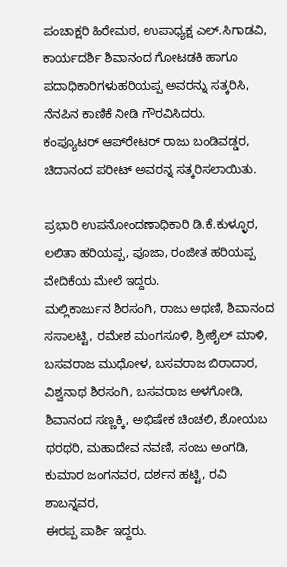ಪಂಚಾಕ್ಷರಿ ಹಿರೇಮಠ, ಉಪಾಧ್ಯಕ್ಷ ಎಲ್.ಸಿಗಾಡವಿ, ಕಾರ್ಯದರ್ಶಿ ಶಿವಾನಂದ ಗೋಟಡಕಿ ಹಾಗೂ ಪದಾಧಿಕಾರಿಗಳುಹರಿಯಪ್ಪ ಅವರನ್ನು ಸತ್ಕರಿಸಿ, ನೆನಪಿನ ಕಾಣಿಕೆ ನೀಡಿ ಗೌರವಿಸಿದರು.
ಕಂಪ್ಯೂಟರ್ ಆಪ್‍ರೇಟರ್ ರಾಜು ಬಂಡಿವಡ್ಡರ, ಚಿದಾನಂದ ಪರೀಟ್ ಅವರನ್ನ ಸತ್ಕರಿಸಲಾಯಿತು.

ಪ್ರಭಾರಿ ಉಪನೋಂದಣಾಧಿಕಾರಿ ಡಿ.ಕೆ.ಕುಳ್ಳೂರ, ಲಲಿತಾ ಹರಿಯಪ್ಪ, ಪೂಜಾ, ರಂಜೀತ ಹರಿಯಪ್ಪ ವೇದಿಕೆಯ ಮೇಲೆ ಇದ್ದರು.
ಮಲ್ಲಿಕಾರ್ಜುನ ಶಿರಸಂಗಿ, ರಾಜು ಅಥಣಿ, ಶಿವಾನಂದ ಸಸಾಲಟ್ಟಿ, ರಮೇಶ ಮಂಗಸೂಳಿ, ಶ್ರೀಶೈಲ್ ಮಾಳಿ, ಬಸವರಾಜ ಮುಧೋಳ, ಬಸವರಾಜ ಬಿರಾದಾರ, ವಿಶ್ವನಾಥ ಶಿರಸಂಗಿ, ಬಸವರಾಜ ಅಳಗೋಡಿ, ಶಿವಾನಂದ ಸಣ್ಣಕ್ಕಿ, ಅಭಿಷೇಕ ಚಿಂಚಲಿ, ಶೋಯಬ ಥರಥರಿ, ಮಹಾದೇವ ನವಣಿ, ಸಂಜು ಅಂಗಡಿ, ಕುಮಾರ ಜಂಗನವರ, ದರ್ಶನ ಹಟ್ಟಿ, ರವಿ ಶಾಬನ್ನವರ,
ಈರಪ್ಪ ಪಾರ್ಶಿ ಇದ್ದರು.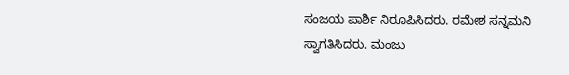ಸಂಜಯ ಪಾರ್ಶಿ ನಿರೂಪಿಸಿದರು. ರಮೇಶ ಸನ್ನಮನಿ
ಸ್ವಾಗತಿಸಿದರು. ಮಂಜು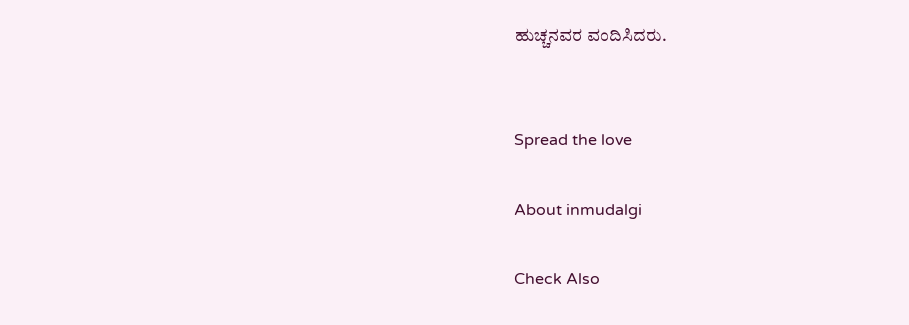ಹುಚ್ಚನವರ ವಂದಿಸಿದರು.


Spread the love

About inmudalgi

Check Also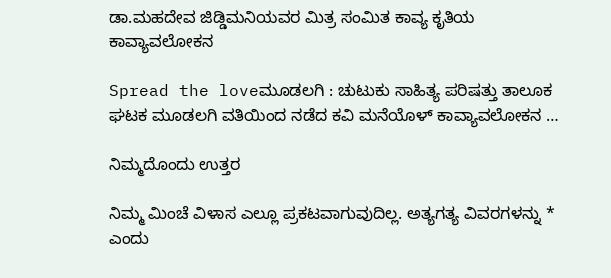ಡಾ.ಮಹದೇವ ಜಿಡ್ಡಿಮನಿಯವರ ಮಿತ್ರ ಸಂಮಿತ ಕಾವ್ಯ ಕೃತಿಯ ಕಾವ್ಯಾವಲೋಕನ

Spread the loveಮೂಡಲಗಿ : ಚುಟುಕು ಸಾಹಿತ್ಯ ಪರಿಷತ್ತು ತಾಲೂಕ ಘಟಕ ಮೂಡಲಗಿ ವತಿಯಿಂದ ನಡೆದ ಕವಿ ಮನೆಯೊಳ್ ಕಾವ್ಯಾವಲೋಕನ …

ನಿಮ್ಮದೊಂದು ಉತ್ತರ

ನಿಮ್ಮ ಮಿಂಚೆ ವಿಳಾಸ ಎಲ್ಲೂ ಪ್ರಕಟವಾಗುವುದಿಲ್ಲ. ಅತ್ಯಗತ್ಯ ವಿವರಗಳನ್ನು * ಎಂದು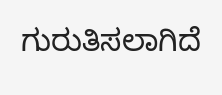ಗುರುತಿಸಲಾಗಿದೆ